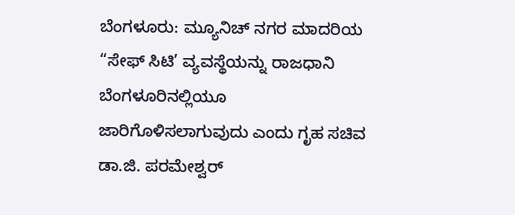ಬೆಂಗಳೂರು: ಮ್ಯೂನಿಚ್ ನಗರ ಮಾದರಿಯ “ಸೇಫ್ ಸಿಟಿ’ ವ್ಯವಸ್ಥೆಯನ್ನು ರಾಜಧಾನಿ ಬೆಂಗಳೂರಿನಲ್ಲಿಯೂ ಜಾರಿಗೊಳಿಸಲಾಗುವುದು ಎಂದು ಗೃಹ ಸಚಿವ ಡಾ.ಜಿ. ಪರಮೇಶ್ವರ್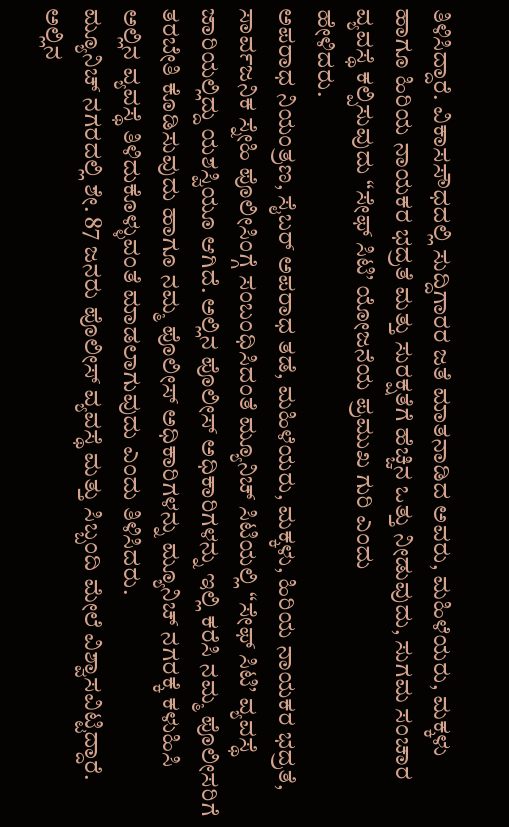ತಿಳಿಸಿದ್ದಾರೆ. ವಿಕಾಸಸೌಧದಲ್ಲಿ ಸುದ್ದಿಗಾರರ ಜತೆ ಮಾತನಾಡಿದ ಅವರು, ಮಹಿಳೆಯರು, ಮಕ್ಕಳು ಹಾಗೂ ಹಿರಿಯ ನಾಯಕರ ಭದ್ರತೆ ಮತ್ತು ಸುರಕ್ಷತೆಗೆ ಹೆಚ್ಚಿನ ಒತ್ತು ನೀಡುವುದು, ಸುಗಮ ಸಂಚಾರ ವ್ಯವಸ್ಥೆ ಕಲ್ಪಿಸುವುದು “ಸೇಫ್ ಸಿಟಿ’ ಯೋಜನೆಯ ಪ್ರಮುಖ ಗುರಿ ಎಂದು
ಹೇಳಿದರು.
ಅಪರಾಧ ನಿಯಂತ್ರಣ, ಸೈಬರ್ ಅಪರಾಧ ತಡೆ, ಮಹಿಳೆಯರು, ಮಕ್ಕಳು, ಹಿರಿಯ ನಾಯಕರ ಭದ್ರತೆ, ಸಾರ್ವಜನಿಕ ಸ್ನೇಹಿ ಪೊಲೀಸಿಂಗ್ಗೆ ಸಂಬಂಧಿಸಿದಂತೆ ಮ್ಯೂನಿಚ್ ಸಿಟಿಯಲ್ಲಿ “ಸೇಫ್ ಸಿಟಿ’ ವ್ಯವಸ್ಥೆ ಜಾರಿಯಲ್ಲಿದ್ದು ಯಶಸ್ವಿಯೂ ಆಗಿದೆ. ಅಲ್ಲಿನ ಪೊಲೀಸ್ ಅಧಿಕಾರಿಗಳನ್ನು ಇಲ್ಲಿ ಕರೆಸಿ ನಮ್ಮ ಪೊಲೀಸರಿಗೆ ತರಬೇತಿ ಕೊಡಿಸುವುದು ಹಾಗೂ ನಮ್ಮ ಪೊಲೀಸ್ ಅಧಿಕಾರಿಗಳನ್ನು ಮ್ಯೂನಿಚ್ ನಗರಕ್ಕೆ ಕಳುಹಿಸಿ ಅಲ್ಲಿನ ವ್ಯವಸ್ಥೆ ತಿಳಿದುಕೊಳ್ಳುವಂತೆ ಮಾಡಲಾಗುವುದು ಎಂದು ತಿಳಿಸಿದರು.
ಮ್ಯೂನಿಚ್ ನಗರದಲ್ಲಿ ಶೇ. 87 ಜನರು ಪೊಲೀಸ್ ವ್ಯವಸ್ಥೆ ಮತ್ತು ಸಿಬ್ಬಂದಿ ಮೇಲೆ ವಿಶ್ವಾಸವಿಟ್ಟಿದ್ದಾರೆ. ಅಲ್ಲಿನ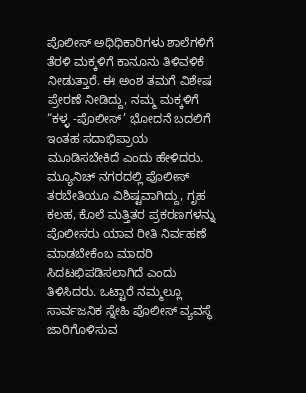ಪೊಲೀಸ್ ಅಧಿಧಿಕಾರಿಗಳು ಶಾಲೆಗಳಿಗೆ ತೆರಳಿ ಮಕ್ಕಳಿಗೆ ಕಾನೂನು ತಿಳಿವಳಿಕೆ ನೀಡುತ್ತಾರೆ. ಈ ಅಂಶ ತಮಗೆ ವಿಶೇಷ ಪ್ರೇರಣೆ ನೀಡಿದ್ದು, ನಮ್ಮ ಮಕ್ಕಳಿಗೆ “ಕಳ್ಳ -ಪೊಲೀಸ್’ ಭೋದನೆ ಬದಲಿಗೆ ಇಂತಹ ಸದಾಭಿಪ್ರಾಯ ಮೂಡಿಸಬೇಕಿದೆ ಎಂದು ಹೇಳಿದರು.
ಮ್ಯೂನಿಚ್ ನಗರದಲ್ಲಿ ಪೊಲೀಸ್ ತರಬೇತಿಯೂ ವಿಶಿಷ್ಟವಾಗಿದ್ದು, ಗೃಹ ಕಲಹ, ಕೊಲೆ ಮತ್ತಿತರ ಪ್ರಕರಣಗಳನ್ನು ಪೊಲೀಸರು ಯಾವ ರೀತಿ ನಿರ್ವಹಣೆ ಮಾಡಬೇಕೆಂಬ ಮಾದರಿ ಸಿದಟಛಿಪಡಿಸಲಾಗಿದೆ ಎಂದು ತಿಳಿಸಿದರು. ಒಟ್ಟಾರೆ ನಮ್ಮಲ್ಲೂ ಸಾರ್ವಜನಿಕ ಸ್ನೇಹಿ ಪೊಲೀಸ್ ವ್ಯವಸ್ಥೆ ಜಾರಿಗೊಳಿಸುವ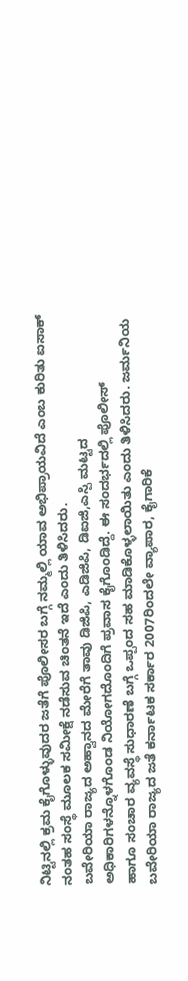ನಿಟ್ಟಿನಲ್ಲಿ ಕ್ರಮ ಕೈಗೊಳ್ಳುವುದರ ಜತೆಗೆ ಪೊಲೀಸರ ಬಗ್ಗೆ ನಮ್ಮಲ್ಲಿ ಯಾವ ಅಭಿಪ್ರಾಯವಿದೆ ಎಂಬ ಕುರಿತು ಐಸಾಕ್ ನಂತಹ ಸಂಸ್ಥೆ ಮೂಲಕ ಸಮೀಕ್ಷೆ ನಡೆಸುವ ಚಿಂತನೆ ಇದೆ ಎಂದು ತಿಳಿಸಿದರು.
ಬವೇರಿಯಾ ರಾಜ್ಯದ ಅಹ್ವಾನದ ಮೇರೆಗೆ ತಾವು ಡಿಜಿಪಿ, ಎಡಿಜಿಪಿ, ಡಿಐಜಿ,ಎಸ್ಪಿ ಮಟ್ಟದ
ಅಧಿಕಾರಿಗಳನ್ನೊಳಗೊಂಡ ನಿಯೋಗದೊಂದಿಗೆ ಪ್ರವಾಸ ಕೈಗೊಂಡಿದ್ದೆ. ಈ ಸಂದರ್ಭದಲ್ಲಿ ಪೊಲೀಸ್
ಹಾಗೂ ಸಂಚಾರ ವ್ಯವಸ್ಥೆ ಸುಧಾರಣೆ ಬಗ್ಗೆ ಒಪ್ಪಂದ ಸಹ ಮಾಡಿಕೊಳ್ಳಲಾಯಿತು ಎಂದು ತಿಳಿಸಿದರು. ಜರ್ಮನಿಯ ಬವೇರಿಯಾ ರಾಜ್ಯದ ಜತೆ ಕರ್ನಾಟಕ ಸರ್ಕಾರ 2007ರಿಂದಲೇ ವ್ಯಾಪಾರ, ಕೈಗಾರಿಕೆ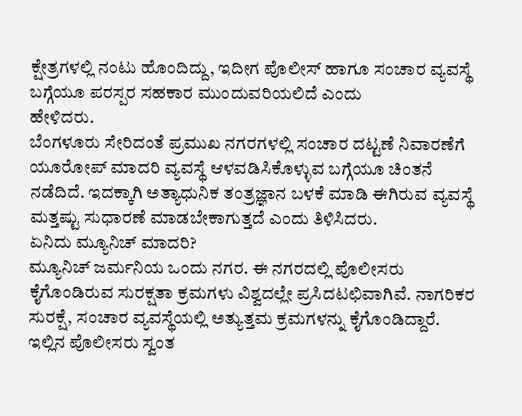ಕ್ಷೇತ್ರಗಳಲ್ಲಿ ನಂಟು ಹೊಂದಿದ್ದು, ಇದೀಗ ಪೊಲೀಸ್ ಹಾಗೂ ಸಂಚಾರ ವ್ಯವಸ್ಥೆ ಬಗ್ಗೆಯೂ ಪರಸ್ಪರ ಸಹಕಾರ ಮುಂದುವರಿಯಲಿದೆ ಎಂದು
ಹೇಳಿದರು.
ಬೆಂಗಳೂರು ಸೇರಿದಂತೆ ಪ್ರಮುಖ ನಗರಗಳಲ್ಲಿ ಸಂಚಾರ ದಟ್ಟಣೆ ನಿವಾರಣೆಗೆ ಯೂರೋಪ್ ಮಾದರಿ ವ್ಯವಸ್ಥೆ ಆಳವಡಿಸಿಕೊಳ್ಳುವ ಬಗ್ಗೆಯೂ ಚಿಂತನೆ ನಡೆದಿದೆ. ಇದಕ್ಕಾಗಿ ಅತ್ಯಾಧುನಿಕ ತಂತ್ರಜ್ಞಾನ ಬಳಕೆ ಮಾಡಿ ಈಗಿರುವ ವ್ಯವಸ್ಥೆ ಮತ್ತಷ್ಟು ಸುಧಾರಣೆ ಮಾಡಬೇಕಾಗುತ್ತದೆ ಎಂದು ತಿಳಿಸಿದರು.
ಏನಿದು ಮ್ಯೂನಿಚ್ ಮಾದರಿ?
ಮ್ಯೂನಿಚ್ ಜರ್ಮನಿಯ ಒಂದು ನಗರ. ಈ ನಗರದಲ್ಲಿ ಪೊಲೀಸರು ಕೈಗೊಂಡಿರುವ ಸುರಕ್ಷತಾ ಕ್ರಮಗಳು ವಿಶ್ವದಲ್ಲೇ ಪ್ರಸಿದಟಛಿವಾಗಿವೆ. ನಾಗರಿಕರ ಸುರಕ್ಷೆ, ಸಂಚಾರ ವ್ಯವಸ್ಥೆಯಲ್ಲಿ ಅತ್ಯುತ್ತಮ ಕ್ರಮಗಳನ್ನು ಕೈಗೊಂಡಿದ್ದಾರೆ. ಇಲ್ಲಿನ ಪೊಲೀಸರು ಸ್ವಂತ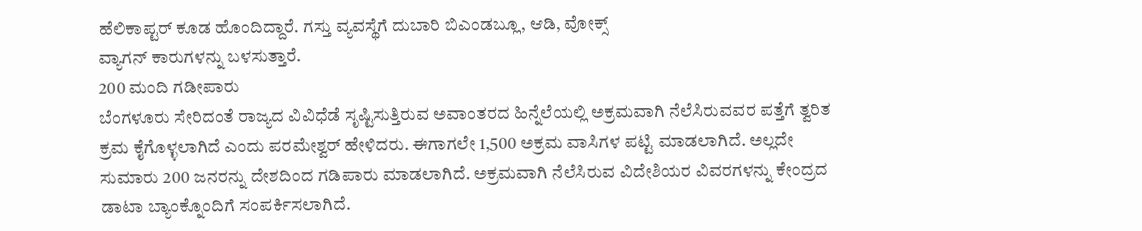ಹೆಲಿಕಾಪ್ಟರ್ ಕೂಡ ಹೊಂದಿದ್ದಾರೆ. ಗಸ್ತು ವ್ಯವಸ್ಥೆಗೆ ದುಬಾರಿ ಬಿಎಂಡಬ್ಲೂ, ಆಡಿ, ವೋಕ್ಸ್
ವ್ಯಾಗನ್ ಕಾರುಗಳನ್ನು ಬಳಸುತ್ತಾರೆ.
200 ಮಂದಿ ಗಡೀಪಾರು
ಬೆಂಗಳೂರು ಸೇರಿದಂತೆ ರಾಜ್ಯದ ವಿವಿಧೆಡೆ ಸೃಷ್ಟಿಸುತ್ತಿರುವ ಅವಾಂತರದ ಹಿನ್ನೆಲೆಯಲ್ಲಿ ಅಕ್ರಮವಾಗಿ ನೆಲೆಸಿರುವವರ ಪತ್ತೆಗೆ ತ್ವರಿತ ಕ್ರಮ ಕೈಗೊಳ್ಳಲಾಗಿದೆ ಎಂದು ಪರಮೇಶ್ವರ್ ಹೇಳಿದರು. ಈಗಾಗಲೇ 1,500 ಅಕ್ರಮ ವಾಸಿಗಳ ಪಟ್ಟಿ ಮಾಡಲಾಗಿದೆ. ಅಲ್ಲದೇ ಸುಮಾರು 200 ಜನರನ್ನು ದೇಶದಿಂದ ಗಡಿಪಾರು ಮಾಡಲಾಗಿದೆ. ಅಕ್ರಮವಾಗಿ ನೆಲೆಸಿರುವ ವಿದೇಶಿಯರ ವಿವರಗಳನ್ನು ಕೇಂದ್ರದ ಡಾಟಾ ಬ್ಯಾಂಕ್ನೊಂದಿಗೆ ಸಂಪರ್ಕಿಸಲಾಗಿದೆ.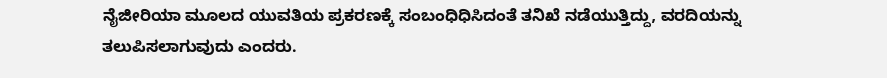ನೈಜೀರಿಯಾ ಮೂಲದ ಯುವತಿಯ ಪ್ರಕರಣಕ್ಕೆ ಸಂಬಂಧಿಧಿಸಿದಂತೆ ತನಿಖೆ ನಡೆಯುತ್ತಿದ್ದು, ವರದಿಯನ್ನು ತಲುಪಿಸಲಾಗುವುದು ಎಂದರು.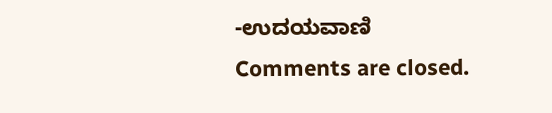-ಉದಯವಾಣಿ
Comments are closed.